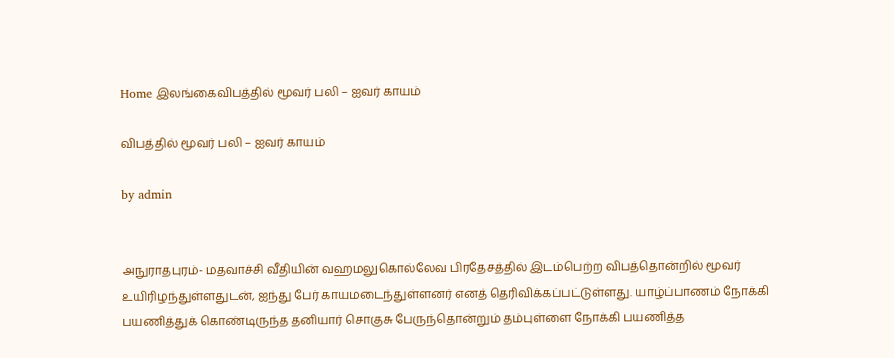Home இலங்கைவிபத்தில் மூவர் பலி – ஐவர் காயம்

விபத்தில் மூவர் பலி – ஐவர் காயம்

by admin


அநுராதபுரம்- மதவாச்சி வீதியின் வஹமலுகொல்லேவ பிரதேசத்தில் இடம்பெற்ற விபத்தொன்றில் மூவர் உயிரிழந்துள்ளதுடன், ஐந்து பேர் காயமடைந்துள்ளனர் எனத் தெரிவிக்கப்பட்டுள்ளது. யாழ்ப்பாணம் நோக்கி பயணித்துக் கொண்டிருந்த தனியார் சொகுசு பேருந்தொன்றும் தம்புள்ளை நோக்கி பயணித்த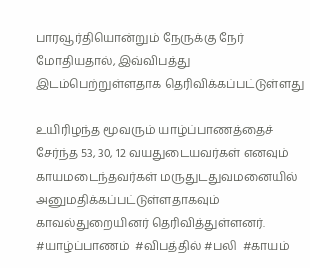பாரவூர்தியொன்றும் நேருக்கு நேர் மோதியதால், இவ்விபத்து இடம்பெற்றுள்ளதாக தெரிவிக்கப்பட்டுள்ளது

உயிரிழந்த மூவரும் யாழ்ப்பாணத்தைச் சேர்ந்த 53, 30, 12 வயதுடையவர்கள் எனவும் காயமடைந்தவர்கள் மருதுடதுவமனையில் அனுமதிக்கப்பட்டுள்ளதாகவும் காவல்துறையினர் தெரிவித்துள்ளனர்.  #யாழ்ப்பாணம்  #விபத்தில் #பலி  #காயம்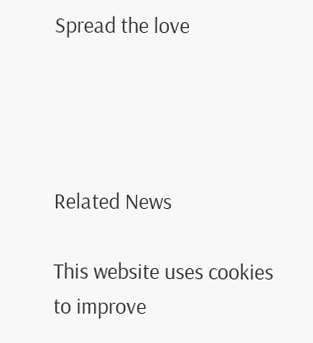Spread the love




Related News

This website uses cookies to improve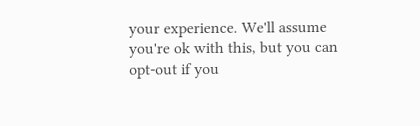your experience. We'll assume you're ok with this, but you can opt-out if you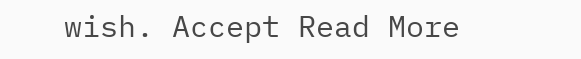wish. Accept Read More